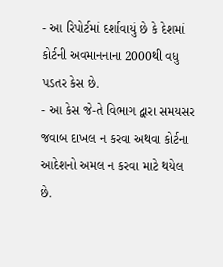- આ રિપોર્ટમાં દર્શાવાયું છે કે દેશમાં કોર્ટની અવમાનનાના 2000થી વધુ પડતર કેસ છે.
- આ કેસ જે-તે વિભાગ દ્વારા સમયસર જવાબ દાખલ ન કરવા અથવા કોર્ટના આદેશનો અમલ ન કરવા માટે થયેલ છે.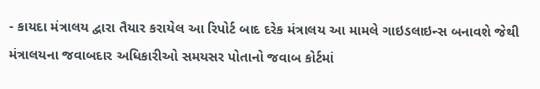- કાયદા મંત્રાલય દ્વારા તૈયાર કરાયેલ આ રિપોર્ટ બાદ દરેક મંત્રાલય આ મામલે ગાઇડલાઇન્સ બનાવશે જેથી મંત્રાલયના જવાબદાર અધિકારીઓ સમયસર પોતાનો જવાબ કોર્ટમાં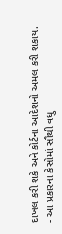દાખલ કરી શકે અને કોર્ટના આદેશનો અમલ કરી શકાય.
- આ પ્રકારના કેસોમાં સૌથી વધુ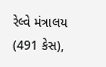રેલ્વે મંત્રાલય (491 કેસ),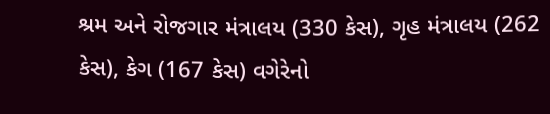શ્રમ અને રોજગાર મંત્રાલય (330 કેસ), ગૃહ મંત્રાલય (262 કેસ), કેગ (167 કેસ) વગેરેનો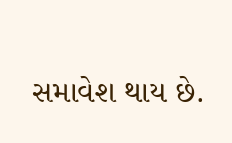સમાવેશ થાય છે.